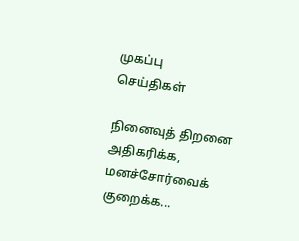முகப்பு
செய்திகள்

நினைவுத் திறனை அதிகரிக்க, மனச்சோர்வைக் குறைக்க...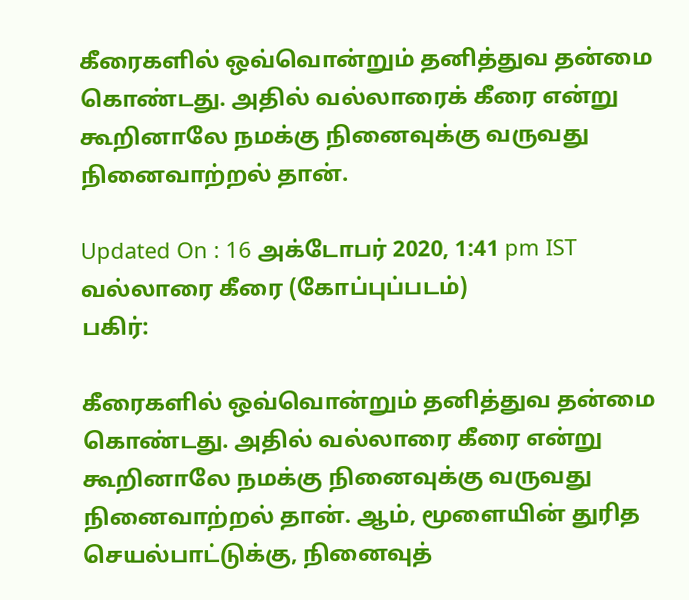கீரைகளில் ஒவ்வொன்றும் தனித்துவ தன்மை கொண்டது. அதில் வல்லாரைக் கீரை என்று கூறினாலே நமக்கு நினைவுக்கு வருவது நினைவாற்றல் தான்.

Updated On : 16 அக்டோபர் 2020, 1:41 pm IST
வல்லாரை கீரை (கோப்புப்படம்)
பகிர்:

கீரைகளில் ஒவ்வொன்றும் தனித்துவ தன்மை கொண்டது. அதில் வல்லாரை கீரை என்று கூறினாலே நமக்கு நினைவுக்கு வருவது நினைவாற்றல் தான். ஆம், மூளையின் துரித செயல்பாட்டுக்கு, நினைவுத்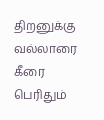திறனுக்கு வல்லாரை கீரை பெரிதும்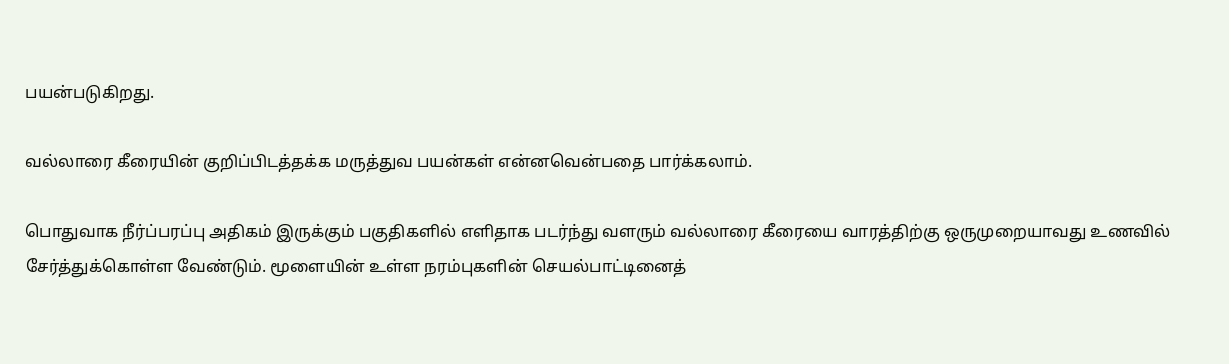பயன்படுகிறது.

வல்லாரை கீரையின் குறிப்பிடத்தக்க மருத்துவ பயன்கள் என்னவென்பதை பார்க்கலாம்.

பொதுவாக நீர்ப்பரப்பு அதிகம் இருக்கும் பகுதிகளில் எளிதாக படர்ந்து வளரும் வல்லாரை கீரையை வாரத்திற்கு ஒருமுறையாவது உணவில் சேர்த்துக்கொள்ள வேண்டும். மூளையின் உள்ள நரம்புகளின் செயல்பாட்டினைத்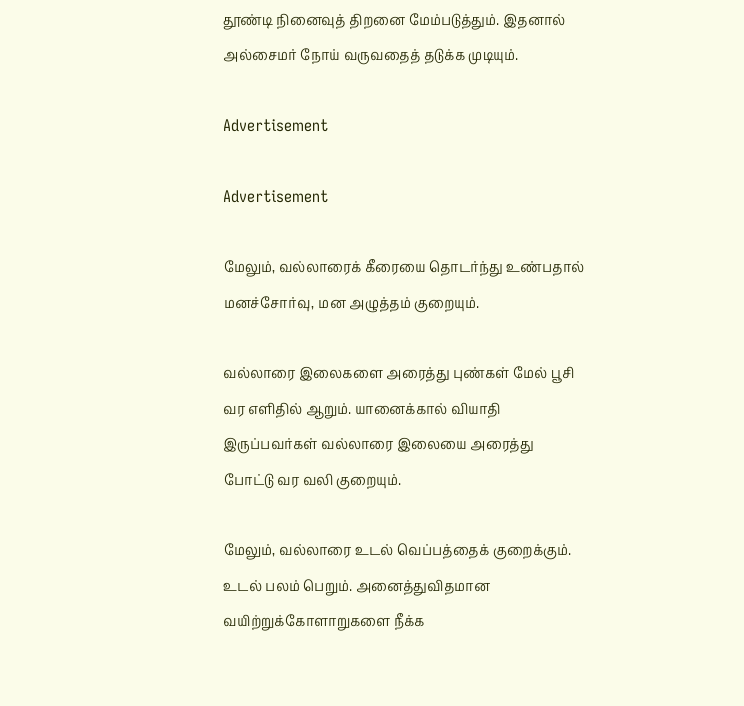தூண்டி நினைவுத் திறனை மேம்படுத்தும். இதனால் அல்சைமர் நோய் வருவதைத் தடுக்க முடியும்.

Advertisement

Advertisement

மேலும், வல்லாரைக் கீரையை தொடர்ந்து உண்பதால் மனச்சோர்வு, மன அழுத்தம் குறையும்.

வல்லாரை இலைகளை அரைத்து புண்கள் மேல் பூசி வர எளிதில் ஆறும். யானைக்கால் வியாதி இருப்பவர்கள் வல்லாரை இலையை அரைத்து போட்டு வர வலி குறையும்.

மேலும், வல்லாரை உடல் வெப்பத்தைக் குறைக்கும். உடல் பலம் பெறும். அனைத்துவிதமான வயிற்றுக்கோளாறுகளை நீக்க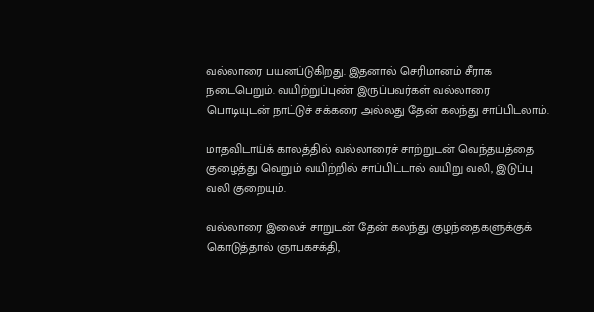வல்லாரை பயனப்டுகிறது. இதனால் செரிமானம் சீராக நடைபெறும். வயிற்றுப்புண் இருப்பவர்கள் வல்லாரை பொடியுடன் நாட்டுச் சக்கரை அல்லது தேன் கலந்து சாப்பிடலாம்.

மாதவிடாய்க் காலத்தில் வல்லாரைச் சாற்றுடன் வெந்தயத்தை குழைத்து வெறும் வயிற்றில் சாப்பிட்டால் வயிறு வலி, இடுப்பு வலி குறையும்.

வல்லாரை இலைச் சாறுடன் தேன் கலந்து குழந்தைகளுக்குக் கொடுத்தால் ஞாபகசக்தி,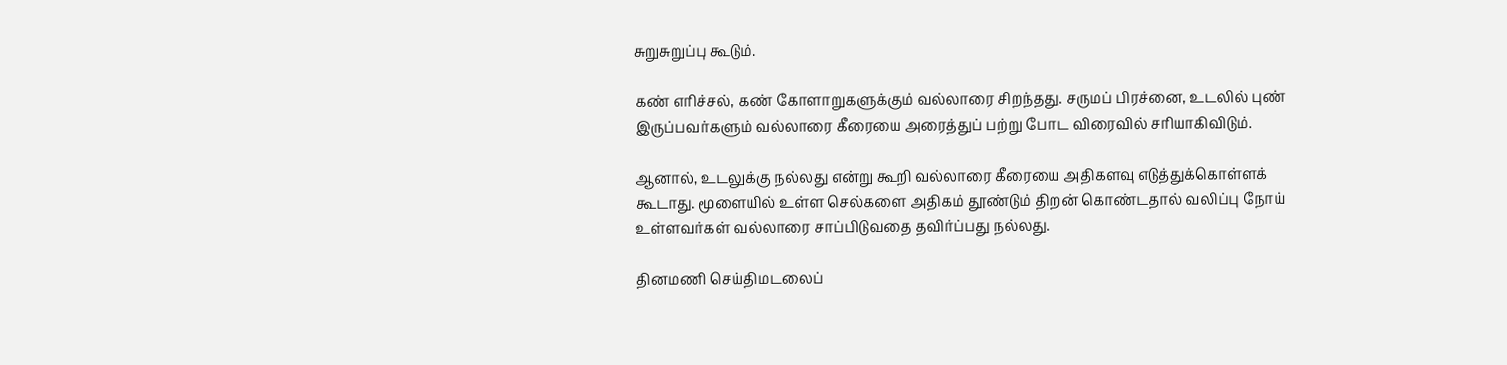சுறுசுறுப்பு கூடும்.

கண் எரிச்சல், கண் கோளாறுகளுக்கும் வல்லாரை சிறந்தது. சருமப் பிரச்னை, உடலில் புண் இருப்பவர்களும் வல்லாரை கீரையை அரைத்துப் பற்று போட விரைவில் சரியாகிவிடும்.

ஆனால், உடலுக்கு நல்லது என்று கூறி வல்லாரை கீரையை அதிகளவு எடுத்துக்கொள்ளக் கூடாது. மூளையில் உள்ள செல்களை அதிகம் தூண்டும் திறன் கொண்டதால் வலிப்பு நோய் உள்ளவர்கள் வல்லாரை சாப்பிடுவதை தவிர்ப்பது நல்லது.

தினமணி செய்திமடலைப்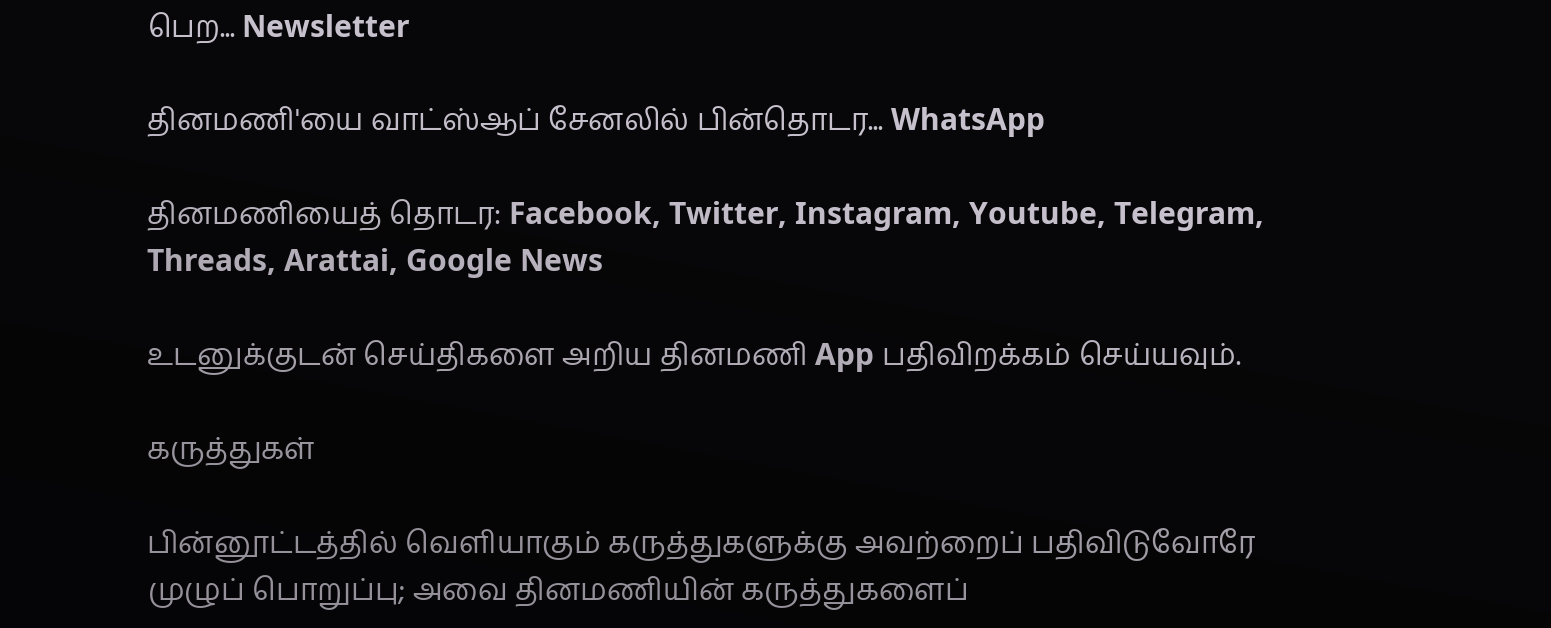பெற... Newsletter

தினமணி'யை வாட்ஸ்ஆப் சேனலில் பின்தொடர... WhatsApp

தினமணியைத் தொடர: Facebook, Twitter, Instagram, Youtube, Telegram, Threads, Arattai, Google News

உடனுக்குடன் செய்திகளை அறிய தினமணி App பதிவிறக்கம் செய்யவும்.

கருத்துகள்

பின்னூட்டத்தில் வெளியாகும் கருத்துகளுக்கு அவற்றைப் பதிவிடுவோரே முழுப் பொறுப்பு; அவை தினமணியின் கருத்துகளைப்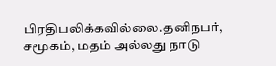பிரதிபலிக்கவில்லை.தனிநபர், சமூகம், மதம் அல்லது நாடு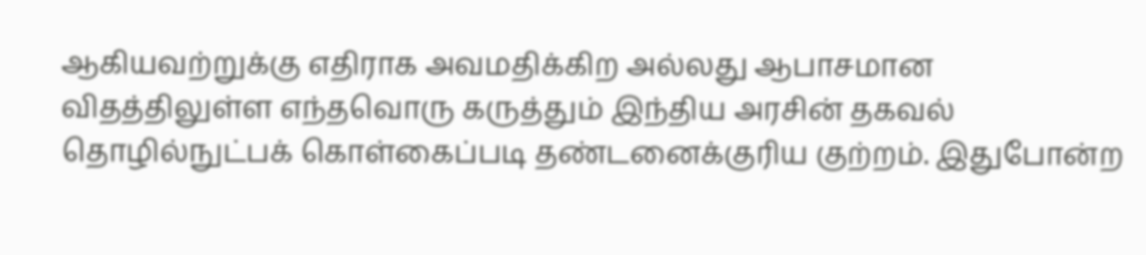ஆகியவற்றுக்கு எதிராக அவமதிக்கிற அல்லது ஆபாசமான விதத்திலுள்ள எந்தவொரு கருத்தும் இந்திய அரசின் தகவல் தொழில்நுட்பக் கொள்கைப்படி தண்டனைக்குரிய குற்றம். இதுபோன்ற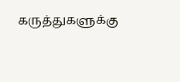கருத்துகளுக்கு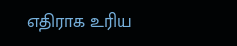எதிராக உரிய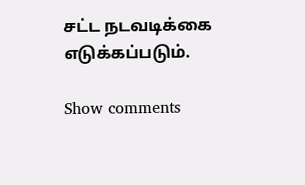சட்ட நடவடிக்கை எடுக்கப்படும்.

Show comments